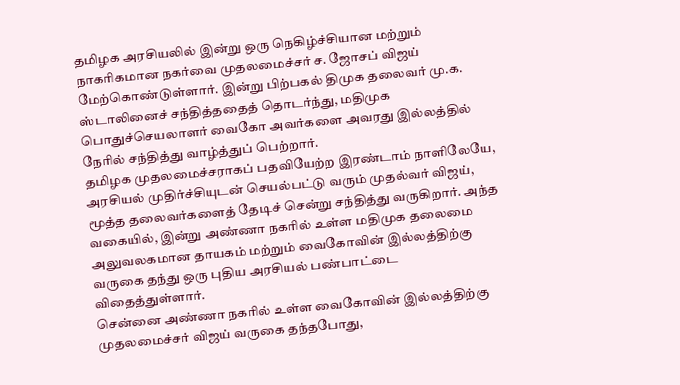தமிழக அரசியலில் இன்று ஒரு நெகிழ்ச்சியான மற்றும் நாகரிகமான நகர்வை முதலமைச்சர் ச. ஜோசப் விஜய் மேற்கொண்டுள்ளார். இன்று பிற்பகல் திமுக தலைவர் மு.க. ஸ்டாலினைச் சந்தித்ததைத் தொடர்ந்து, மதிமுக பொதுச்செயலாளர் வைகோ அவர்களை அவரது இல்லத்தில் நேரில் சந்தித்து வாழ்த்துப் பெற்றார்.
தமிழக முதலமைச்சராகப் பதவியேற்ற இரண்டாம் நாளிலேயே, அரசியல் முதிர்ச்சியுடன் செயல்பட்டு வரும் முதல்வர் விஜய், மூத்த தலைவர்களைத் தேடிச் சென்று சந்தித்து வருகிறார். அந்த வகையில், இன்று அண்ணா நகரில் உள்ள மதிமுக தலைமை அலுவலகமான தாயகம் மற்றும் வைகோவின் இல்லத்திற்கு வருகை தந்து ஒரு புதிய அரசியல் பண்பாட்டை விதைத்துள்ளார்.
சென்னை அண்ணா நகரில் உள்ள வைகோவின் இல்லத்திற்கு முதலமைச்சர் விஜய் வருகை தந்தபோது,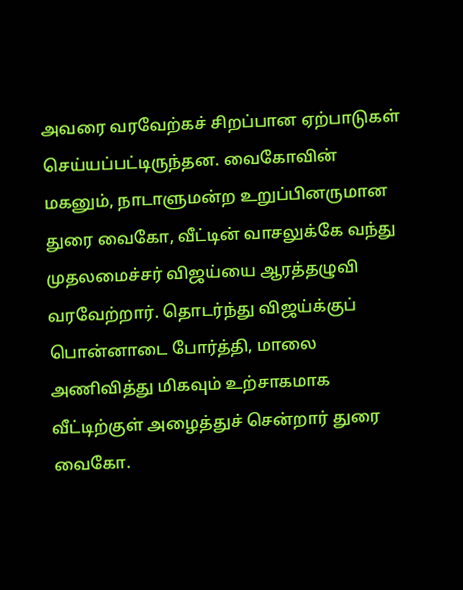அவரை வரவேற்கச் சிறப்பான ஏற்பாடுகள் செய்யப்பட்டிருந்தன. வைகோவின் மகனும், நாடாளுமன்ற உறுப்பினருமான துரை வைகோ, வீட்டின் வாசலுக்கே வந்து முதலமைச்சர் விஜய்யை ஆரத்தழுவி வரவேற்றார். தொடர்ந்து விஜய்க்குப் பொன்னாடை போர்த்தி, மாலை அணிவித்து மிகவும் உற்சாகமாக வீட்டிற்குள் அழைத்துச் சென்றார் துரை வைகோ.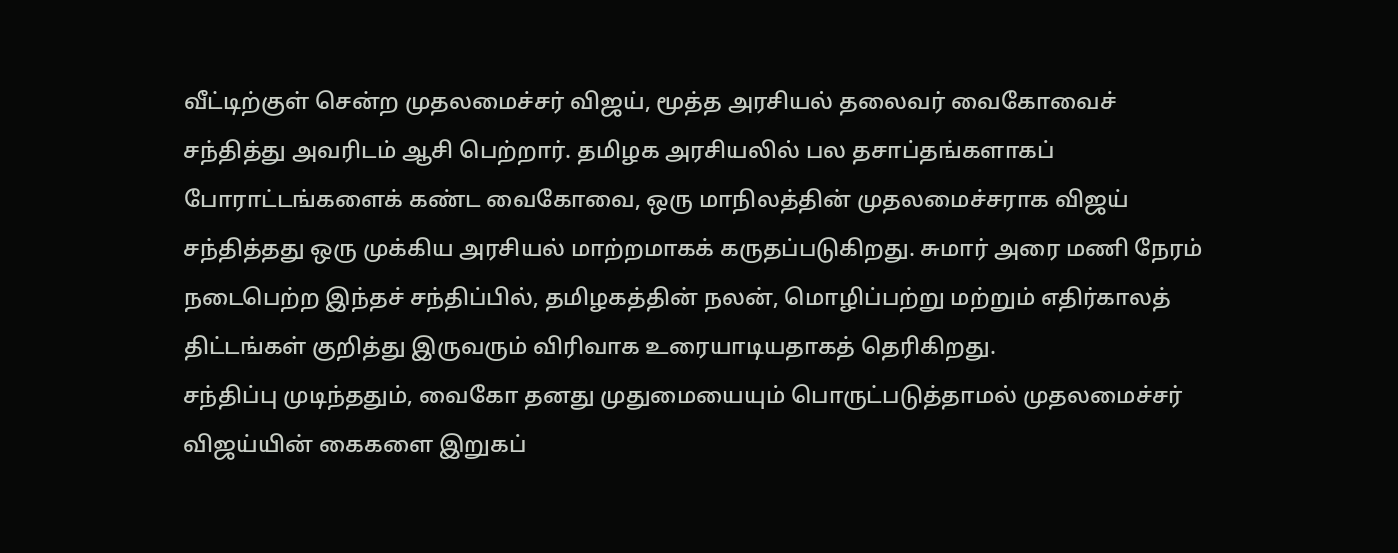வீட்டிற்குள் சென்ற முதலமைச்சர் விஜய், மூத்த அரசியல் தலைவர் வைகோவைச் சந்தித்து அவரிடம் ஆசி பெற்றார். தமிழக அரசியலில் பல தசாப்தங்களாகப் போராட்டங்களைக் கண்ட வைகோவை, ஒரு மாநிலத்தின் முதலமைச்சராக விஜய் சந்தித்தது ஒரு முக்கிய அரசியல் மாற்றமாகக் கருதப்படுகிறது. சுமார் அரை மணி நேரம் நடைபெற்ற இந்தச் சந்திப்பில், தமிழகத்தின் நலன், மொழிப்பற்று மற்றும் எதிர்காலத் திட்டங்கள் குறித்து இருவரும் விரிவாக உரையாடியதாகத் தெரிகிறது.
சந்திப்பு முடிந்ததும், வைகோ தனது முதுமையையும் பொருட்படுத்தாமல் முதலமைச்சர் விஜய்யின் கைகளை இறுகப்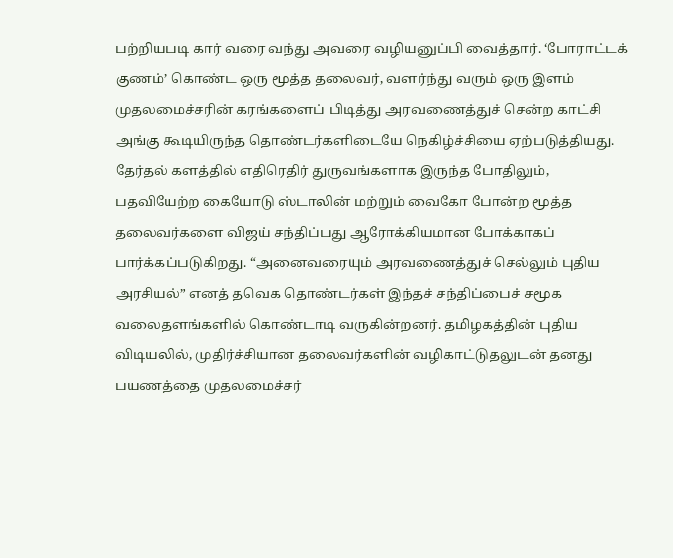பற்றியபடி கார் வரை வந்து அவரை வழியனுப்பி வைத்தார். ‘போராட்டக் குணம்’ கொண்ட ஒரு மூத்த தலைவர், வளர்ந்து வரும் ஒரு இளம் முதலமைச்சரின் கரங்களைப் பிடித்து அரவணைத்துச் சென்ற காட்சி அங்கு கூடியிருந்த தொண்டர்களிடையே நெகிழ்ச்சியை ஏற்படுத்தியது.
தேர்தல் களத்தில் எதிரெதிர் துருவங்களாக இருந்த போதிலும், பதவியேற்ற கையோடு ஸ்டாலின் மற்றும் வைகோ போன்ற மூத்த தலைவர்களை விஜய் சந்திப்பது ஆரோக்கியமான போக்காகப் பார்க்கப்படுகிறது. “அனைவரையும் அரவணைத்துச் செல்லும் புதிய அரசியல்” எனத் தவெக தொண்டர்கள் இந்தச் சந்திப்பைச் சமூக வலைதளங்களில் கொண்டாடி வருகின்றனர். தமிழகத்தின் புதிய விடியலில், முதிர்ச்சியான தலைவர்களின் வழிகாட்டுதலுடன் தனது பயணத்தை முதலமைச்சர்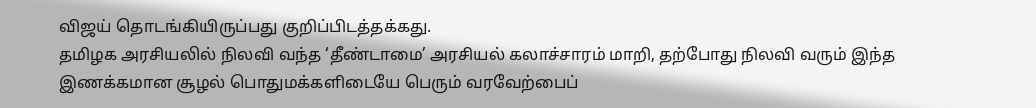விஜய் தொடங்கியிருப்பது குறிப்பிடத்தக்கது.
தமிழக அரசியலில் நிலவி வந்த ‘தீண்டாமை’ அரசியல் கலாச்சாரம் மாறி, தற்போது நிலவி வரும் இந்த இணக்கமான சூழல் பொதுமக்களிடையே பெரும் வரவேற்பைப்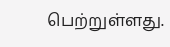பெற்றுள்ளது.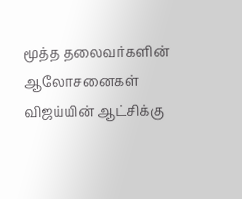மூத்த தலைவர்களின் ஆலோசனைகள் விஜய்யின் ஆட்சிக்கு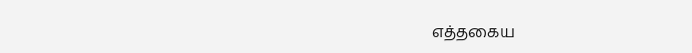எத்தகைய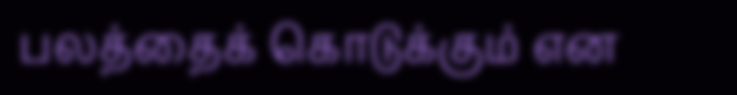பலத்தைக் கொடுக்கும் என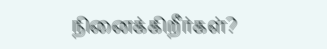நினைக்கிறீர்கள்?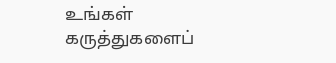உங்கள் கருத்துகளைப்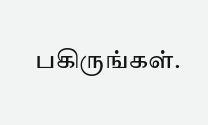பகிருங்கள்.